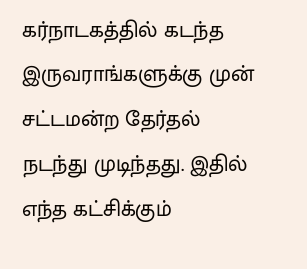கர்நாடகத்தில் கடந்த இருவராங்களுக்கு முன் சட்டமன்ற தேர்தல் நடந்து முடிந்தது. இதில் எந்த கட்சிக்கும்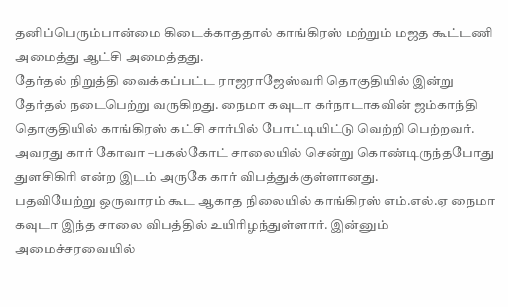தனிப்பெரும்பான்மை கிடைக்காததால் காங்கிரஸ் மற்றும் மஜத கூட்டணி அமைத்து ஆட்சி அமைத்தது.
தேர்தல் நிறுத்தி வைக்கப்பட்ட ராஜராஜேஸ்வரி தொகுதியில் இன்று தேர்தல் நடைபெற்று வருகிறது. நைமா கவுடா கர்நாடாகவின் ஜம்காந்தி தொகுதியில் காங்கிரஸ் கட்சி சார்பில் போட்டியிட்டு வெற்றி பெற்றவர். அவரது கார் கோவா –பகல்கோட் சாலையில் சென்று கொண்டிருந்தபோது துளசிகிரி என்ற இடம் அருகே கார் விபத்துக்குள்ளானது.
பதவியேற்று ஒருவாரம் கூட ஆகாத நிலையில் காங்கிரஸ் எம்.எல்.ஏ நைமா கவுடா இந்த சாலை விபத்தில் உயிரிழந்துள்ளார். இன்னும் அமைச்சரவையில்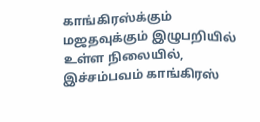காங்கிரஸ்க்கும் மஜதவுக்கும் இழுபறியில் உள்ள நிலையில், இச்சம்பவம் காங்கிரஸ்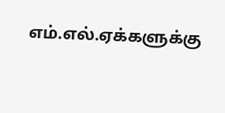எம்.எல்.ஏக்களுக்கு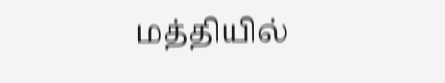மத்தியில்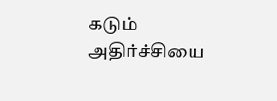கடும் அதிர்ச்சியை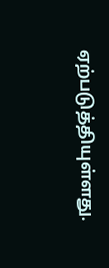ஏற்படுத்தியுள்ளது.